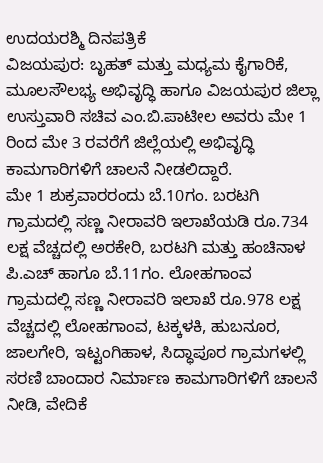ಉದಯರಶ್ಮಿ ದಿನಪತ್ರಿಕೆ
ವಿಜಯಪುರ: ಬೃಹತ್ ಮತ್ತು ಮಧ್ಯಮ ಕೈಗಾರಿಕೆ, ಮೂಲಸೌಲಭ್ಯ ಅಭಿವೃದ್ಧಿ ಹಾಗೂ ವಿಜಯಪುರ ಜಿಲ್ಲಾ ಉಸ್ತುವಾರಿ ಸಚಿವ ಎಂ.ಬಿ.ಪಾಟೀಲ ಅವರು ಮೇ 1 ರಿಂದ ಮೇ 3 ರವರೆಗೆ ಜಿಲ್ಲೆಯಲ್ಲಿ ಅಭಿವೃದ್ಧಿ ಕಾಮಗಾರಿಗಳಿಗೆ ಚಾಲನೆ ನೀಡಲಿದ್ದಾರೆ.
ಮೇ 1 ಶುಕ್ರವಾರರಂದು ಬೆ.10ಗಂ. ಬರಟಗಿ ಗ್ರಾಮದಲ್ಲಿ ಸಣ್ಣ ನೀರಾವರಿ ಇಲಾಖೆಯಡಿ ರೂ.734 ಲಕ್ಷ ವೆಚ್ಚದಲ್ಲಿ ಅರಕೇರಿ, ಬರಟಗಿ ಮತ್ತು ಹಂಚಿನಾಳ ಪಿ.ಎಚ್ ಹಾಗೂ ಬೆ.11ಗಂ. ಲೋಹಗಾಂವ ಗ್ರಾಮದಲ್ಲಿ ಸಣ್ಣ ನೀರಾವರಿ ಇಲಾಖೆ ರೂ.978 ಲಕ್ಷ ವೆಚ್ಚದಲ್ಲಿ ಲೋಹಗಾಂವ, ಟಕ್ಕಳಕಿ, ಹುಬನೂರ, ಜಾಲಗೇರಿ, ಇಟ್ಟಂಗಿಹಾಳ, ಸಿದ್ಧಾಪೂರ ಗ್ರಾಮಗಳಲ್ಲಿ ಸರಣಿ ಬಾಂದಾರ ನಿರ್ಮಾಣ ಕಾಮಗಾರಿಗಳಿಗೆ ಚಾಲನೆ ನೀಡಿ, ವೇದಿಕೆ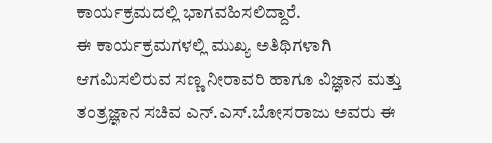ಕಾರ್ಯಕ್ರಮದಲ್ಲಿ ಭಾಗವಹಿಸಲಿದ್ದಾರೆ.
ಈ ಕಾರ್ಯಕ್ರಮಗಳಲ್ಲಿ ಮುಖ್ಯ ಅತಿಥಿಗಳಾಗಿ ಆಗಮಿಸಲಿರುವ ಸಣ್ಣ ನೀರಾವರಿ ಹಾಗೂ ವಿಜ್ಞಾನ ಮತ್ತು ತಂತ್ರಜ್ಞಾನ ಸಚಿವ ಎನ್.ಎಸ್.ಬೋಸರಾಜು ಅವರು ಈ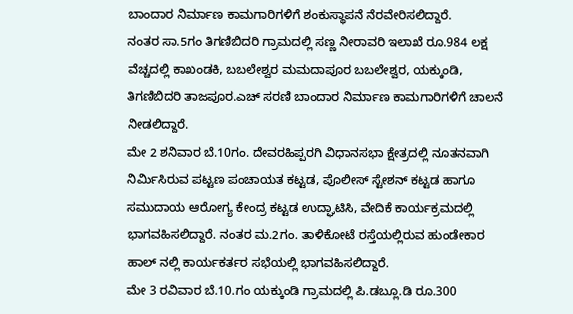ಬಾಂದಾರ ನಿರ್ಮಾಣ ಕಾಮಗಾರಿಗಳಿಗೆ ಶಂಕುಸ್ಥಾಪನೆ ನೆರವೇರಿಸಲಿದ್ದಾರೆ.
ನಂತರ ಸಾ.5ಗಂ ತಿಗಣಿಬಿದರಿ ಗ್ರಾಮದಲ್ಲಿ ಸಣ್ಣ ನೀರಾವರಿ ಇಲಾಖೆ ರೂ.984 ಲಕ್ಷ ವೆಚ್ಚದಲ್ಲಿ ಕಾಖಂಡಕಿ, ಬಬಲೇಶ್ವರ ಮಮದಾಪೂರ ಬಬಲೇಶ್ವರ, ಯಕ್ಕುಂಡಿ, ತಿಗಣಿಬಿದರಿ ತಾಜಪೂರ.ಎಚ್ ಸರಣಿ ಬಾಂದಾರ ನಿರ್ಮಾಣ ಕಾಮಗಾರಿಗಳಿಗೆ ಚಾಲನೆ ನೀಡಲಿದ್ದಾರೆ.
ಮೇ 2 ಶನಿವಾರ ಬೆ.10ಗಂ. ದೇವರಹಿಪ್ಪರಗಿ ವಿಧಾನಸಭಾ ಕ್ಷೇತ್ರದಲ್ಲಿ ನೂತನವಾಗಿ ನಿರ್ಮಿಸಿರುವ ಪಟ್ಟಣ ಪಂಚಾಯತ ಕಟ್ಟಡ, ಪೊಲೀಸ್ ಸ್ಟೇಶನ್ ಕಟ್ಟಡ ಹಾಗೂ ಸಮುದಾಯ ಆರೋಗ್ಯ ಕೇಂದ್ರ ಕಟ್ಟಡ ಉದ್ಘಾಟಿಸಿ, ವೇದಿಕೆ ಕಾರ್ಯಕ್ರಮದಲ್ಲಿ ಭಾಗವಹಿಸಲಿದ್ದಾರೆ. ನಂತರ ಮ.2ಗಂ. ತಾಳಿಕೋಟೆ ರಸ್ತೆಯಲ್ಲಿರುವ ಹುಂಡೇಕಾರ ಹಾಲ್ ನಲ್ಲಿ ಕಾರ್ಯಕರ್ತರ ಸಭೆಯಲ್ಲಿ ಭಾಗವಹಿಸಲಿದ್ದಾರೆ.
ಮೇ 3 ರವಿವಾರ ಬೆ.10.ಗಂ ಯಕ್ಕುಂಡಿ ಗ್ರಾಮದಲ್ಲಿ ಪಿ.ಡಬ್ಲೂ.ಡಿ ರೂ.300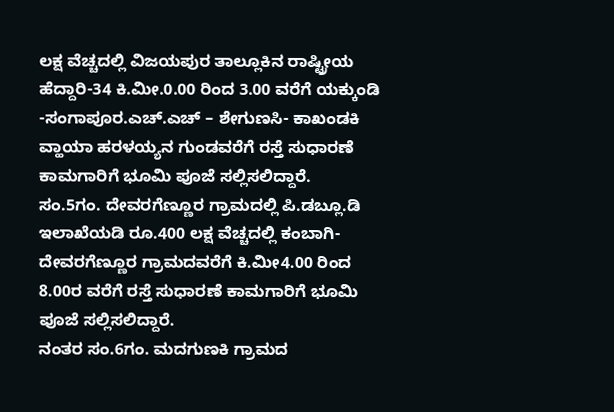ಲಕ್ಷ ವೆಚ್ಚದಲ್ಲಿ ವಿಜಯಪುರ ತಾಲ್ಲೂಕಿನ ರಾಷ್ಟ್ರೀಯ ಹೆದ್ದಾರಿ-34 ಕಿ.ಮೀ.0.00 ರಿಂದ 3.00 ವರೆಗೆ ಯಕ್ಕುಂಡಿ -ಸಂಗಾಪೂರ.ಎಚ್.ಎಚ್ – ಶೇಗುಣಸಿ- ಕಾಖಂಡಕಿ ವ್ಹಾಯಾ ಹರಳಯ್ಯನ ಗುಂಡವರೆಗೆ ರಸ್ತೆ ಸುಧಾರಣೆ ಕಾಮಗಾರಿಗೆ ಭೂಮಿ ಪೂಜೆ ಸಲ್ಲಿಸಲಿದ್ದಾರೆ.
ಸಂ.5ಗಂ. ದೇವರಗೆಣ್ಣೂರ ಗ್ರಾಮದಲ್ಲಿ ಪಿ.ಡಬ್ಲೂ.ಡಿ ಇಲಾಖೆಯಡಿ ರೂ.400 ಲಕ್ಷ ವೆಚ್ಚದಲ್ಲಿ ಕಂಬಾಗಿ-ದೇವರಗೆಣ್ಣೂರ ಗ್ರಾಮದವರೆಗೆ ಕಿ.ಮೀ4.00 ರಿಂದ 8.00ರ ವರೆಗೆ ರಸ್ತೆ ಸುಧಾರಣೆ ಕಾಮಗಾರಿಗೆ ಭೂಮಿ ಪೂಜೆ ಸಲ್ಲಿಸಲಿದ್ದಾರೆ.
ನಂತರ ಸಂ.6ಗಂ. ಮದಗುಣಕಿ ಗ್ರಾಮದ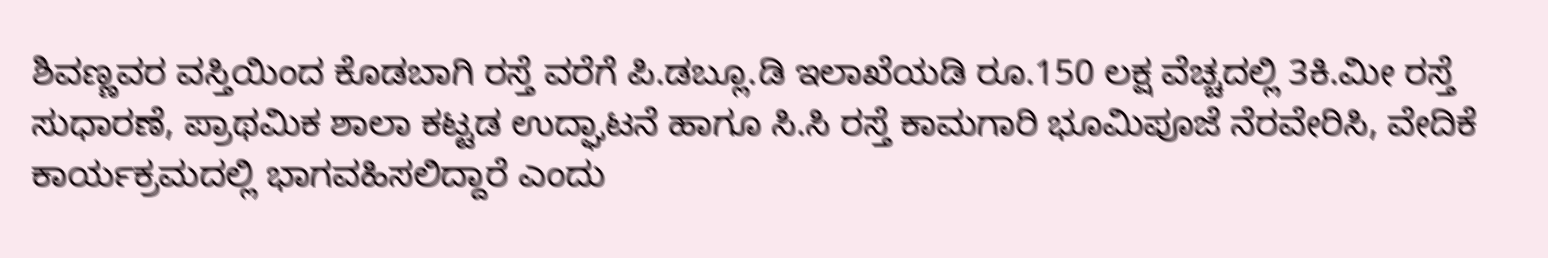ಶಿವಣ್ಣವರ ವಸ್ತಿಯಿಂದ ಕೊಡಬಾಗಿ ರಸ್ತೆ ವರೆಗೆ ಪಿ.ಡಬ್ಲೂ.ಡಿ ಇಲಾಖೆಯಡಿ ರೂ.150 ಲಕ್ಷ ವೆಚ್ಚದಲ್ಲಿ 3ಕಿ.ಮೀ ರಸ್ತೆ ಸುಧಾರಣೆ, ಪ್ರಾಥಮಿಕ ಶಾಲಾ ಕಟ್ಟಡ ಉದ್ಘಾಟನೆ ಹಾಗೂ ಸಿ.ಸಿ ರಸ್ತೆ ಕಾಮಗಾರಿ ಭೂಮಿಪೂಜೆ ನೆರವೇರಿಸಿ, ವೇದಿಕೆ ಕಾರ್ಯಕ್ರಮದಲ್ಲಿ ಭಾಗವಹಿಸಲಿದ್ದಾರೆ ಎಂದು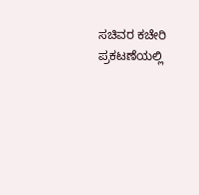ಸಚಿವರ ಕಚೇರಿ ಪ್ರಕಟಣೆಯಲ್ಲಿ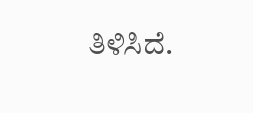ತಿಳಿಸಿದೆ.